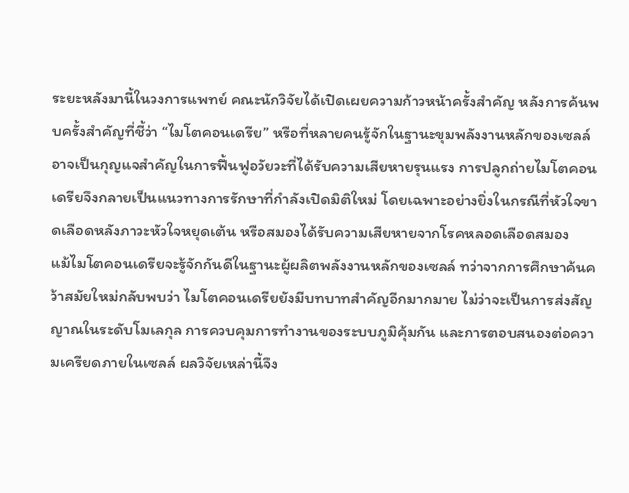ระยะหลังมานี้ในวงการแพทย์ คณะนักวิจัยได้เปิดเผยความก้าวหน้าครั้งสำคัญ หลังการค้นพบครั้งสำคัญที่ชี้ว่า “ไมโตคอนเดรีย” หรือที่หลายคนรู้จักในฐานะขุมพลังงานหลักของเซลล์ อาจเป็นกุญแจสำคัญในการฟื้นฟูอวัยวะที่ได้รับความเสียหายรุนแรง การปลูกถ่ายไมโตคอนเดรียจึงกลายเป็นแนวทางการรักษาที่กำลังเปิดมิติใหม่ โดยเฉพาะอย่างยิ่งในกรณีที่หัวใจขาดเลือดหลังภาวะหัวใจหยุดเต้น หรือสมองได้รับความเสียหายจากโรคหลอดเลือดสมอง
แม้ไมโตคอนเดรียจะรู้จักกันดีในฐานะผู้ผลิตพลังงานหลักของเซลล์ ทว่าจากการศึกษาค้นคว้าสมัยใหม่กลับพบว่า ไมโตคอนเดรียยังมีบทบาทสำคัญอีกมากมาย ไม่ว่าจะเป็นการส่งสัญญาณในระดับโมเลกุล การควบคุมการทำงานของระบบภูมิคุ้มกัน และการตอบสนองต่อความเครียดภายในเซลล์ ผลวิจัยเหล่านี้จึง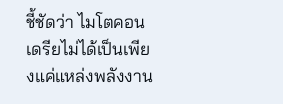ชี้ชัดว่า ไมโตคอนเดรียไม่ได้เป็นเพียงแค่แหล่งพลังงาน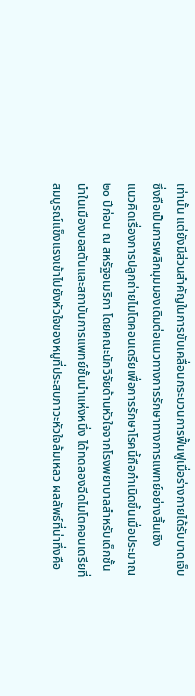เท่านั้น แต่ยังมีส่วนสำคัญในการขับเคลื่อนกระบวนการฟื้นฟูเมื่อร่างกายได้รับบาดเจ็บ ซึ่งถือเป็นการพลิกมุมมองเดิมต่อแนวทางการรักษาทางการแพทย์อย่างสิ้นเชิง
แนวคิดเรื่องการปลูกถ่ายไมโตคอนเดรียเพื่อการรักษาโรคนี้ถือกำเนิดขึ้นเมื่อประมาณ ๒๐ ปีก่อน ณ สหรัฐอเมริกา โดยคณะนักวิจัยด้านหัวใจจากโรงพยาบาลสำหรับเด็กชั้นนำในเมืองบอสตันและสถาบันการแพทย์ชั้นนำแห่งหนึ่ง ได้ทดลองฉีดไมโตคอนเดรียที่สมบูรณ์แข็งแรงเข้าไปยังหัวใจของหมูที่ประสบภาวะหัวใจล้มเหลว ผลลัพธ์ที่น่าทึ่งคือ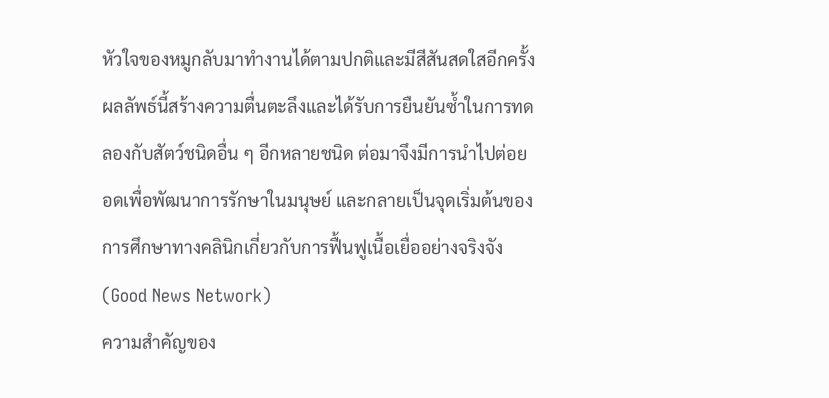หัวใจของหมูกลับมาทำงานได้ตามปกติและมีสีสันสดใสอีกครั้ง ผลลัพธ์นี้สร้างความตื่นตะลึงและได้รับการยืนยันซ้ำในการทดลองกับสัตว์ชนิดอื่น ๆ อีกหลายชนิด ต่อมาจึงมีการนำไปต่อยอดเพื่อพัฒนาการรักษาในมนุษย์ และกลายเป็นจุดเริ่มต้นของการศึกษาทางคลินิกเกี่ยวกับการฟื้นฟูเนื้อเยื่ออย่างจริงจัง (Good News Network)
ความสำคัญของ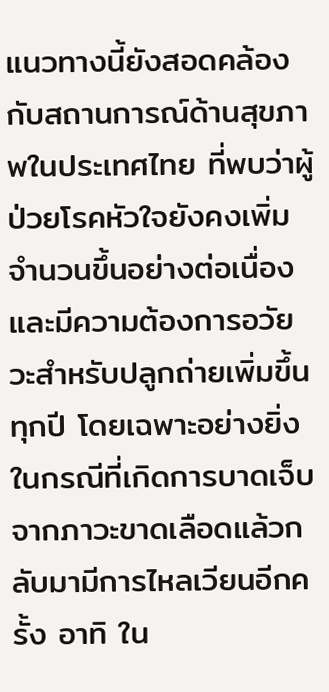แนวทางนี้ยังสอดคล้องกับสถานการณ์ด้านสุขภาพในประเทศไทย ที่พบว่าผู้ป่วยโรคหัวใจยังคงเพิ่มจำนวนขึ้นอย่างต่อเนื่อง และมีความต้องการอวัยวะสำหรับปลูกถ่ายเพิ่มขึ้นทุกปี โดยเฉพาะอย่างยิ่งในกรณีที่เกิดการบาดเจ็บจากภาวะขาดเลือดแล้วกลับมามีการไหลเวียนอีกครั้ง อาทิ ใน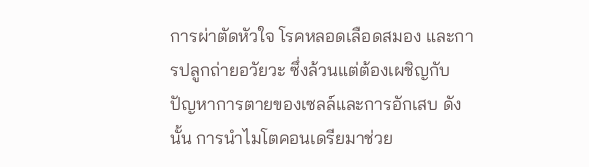การผ่าตัดหัวใจ โรคหลอดเลือดสมอง และการปลูกถ่ายอวัยวะ ซึ่งล้วนแต่ต้องเผชิญกับปัญหาการตายของเซลล์และการอักเสบ ดังนั้น การนำไมโตคอนเดรียมาช่วย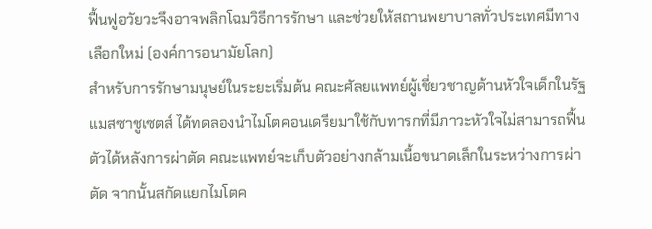ฟื้นฟูอวัยวะจึงอาจพลิกโฉมวิธีการรักษา และช่วยให้สถานพยาบาลทั่วประเทศมีทางเลือกใหม่ (องค์การอนามัยโลก)
สำหรับการรักษามนุษย์ในระยะเริ่มต้น คณะศัลยแพทย์ผู้เชี่ยวชาญด้านหัวใจเด็กในรัฐแมสซาชูเซตส์ ได้ทดลองนำไมโตคอนเดรียมาใช้กับทารกที่มีภาวะหัวใจไม่สามารถฟื้นตัวได้หลังการผ่าตัด คณะแพทย์จะเก็บตัวอย่างกล้ามเนื้อขนาดเล็กในระหว่างการผ่าตัด จากนั้นสกัดแยกไมโตค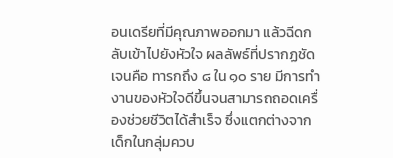อนเดรียที่มีคุณภาพออกมา แล้วฉีดกลับเข้าไปยังหัวใจ ผลลัพธ์ที่ปรากฏชัดเจนคือ ทารกถึง ๘ ใน ๑๐ ราย มีการทำงานของหัวใจดีขึ้นจนสามารถถอดเครื่องช่วยชีวิตได้สำเร็จ ซึ่งแตกต่างจากเด็กในกลุ่มควบ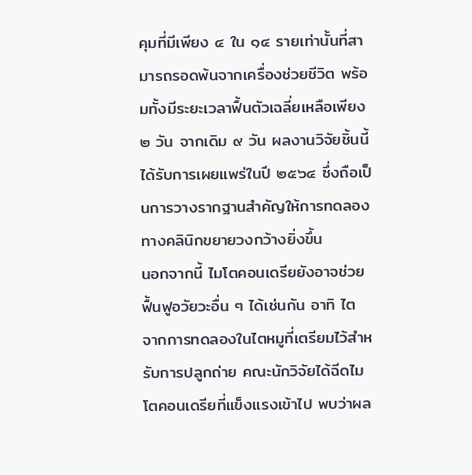คุมที่มีเพียง ๔ ใน ๑๔ รายเท่านั้นที่สามารถรอดพ้นจากเครื่องช่วยชีวิต พร้อมทั้งมีระยะเวลาฟื้นตัวเฉลี่ยเหลือเพียง ๒ วัน จากเดิม ๙ วัน ผลงานวิจัยชิ้นนี้ได้รับการเผยแพร่ในปี ๒๕๖๔ ซึ่งถือเป็นการวางรากฐานสำคัญให้การทดลองทางคลินิกขยายวงกว้างยิ่งขึ้น
นอกจากนี้ ไมโตคอนเดรียยังอาจช่วยฟื้นฟูอวัยวะอื่น ๆ ได้เช่นกัน อาทิ ไต จากการทดลองในไตหมูที่เตรียมไว้สำหรับการปลูกถ่าย คณะนักวิจัยได้ฉีดไมโตคอนเดรียที่แข็งแรงเข้าไป พบว่าผล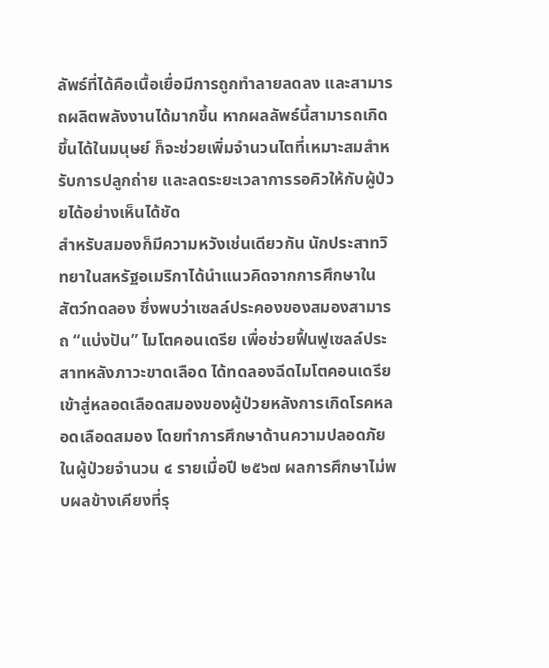ลัพธ์ที่ได้คือเนื้อเยื่อมีการถูกทำลายลดลง และสามารถผลิตพลังงานได้มากขึ้น หากผลลัพธ์นี้สามารถเกิดขึ้นได้ในมนุษย์ ก็จะช่วยเพิ่มจำนวนไตที่เหมาะสมสำหรับการปลูกถ่าย และลดระยะเวลาการรอคิวให้กับผู้ป่วยได้อย่างเห็นได้ชัด
สำหรับสมองก็มีความหวังเช่นเดียวกัน นักประสาทวิทยาในสหรัฐอเมริกาได้นำแนวคิดจากการศึกษาในสัตว์ทดลอง ซึ่งพบว่าเซลล์ประคองของสมองสามารถ “แบ่งปัน” ไมโตคอนเดรีย เพื่อช่วยฟื้นฟูเซลล์ประสาทหลังภาวะขาดเลือด ได้ทดลองฉีดไมโตคอนเดรียเข้าสู่หลอดเลือดสมองของผู้ป่วยหลังการเกิดโรคหลอดเลือดสมอง โดยทำการศึกษาด้านความปลอดภัยในผู้ป่วยจำนวน ๔ รายเมื่อปี ๒๕๖๗ ผลการศึกษาไม่พบผลข้างเคียงที่รุ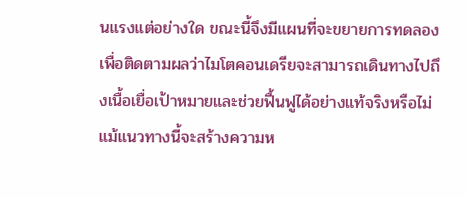นแรงแต่อย่างใด ขณะนี้จึงมีแผนที่จะขยายการทดลองเพื่อติดตามผลว่าไมโตคอนเดรียจะสามารถเดินทางไปถึงเนื้อเยื่อเป้าหมายและช่วยฟื้นฟูได้อย่างแท้จริงหรือไม่
แม้แนวทางนี้จะสร้างความห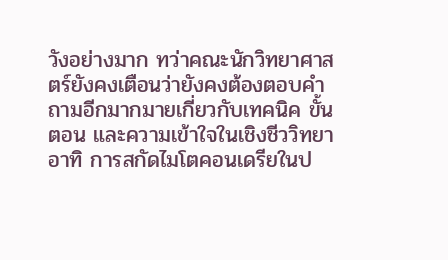วังอย่างมาก ทว่าคณะนักวิทยาศาสตร์ยังคงเตือนว่ายังคงต้องตอบคำถามอีกมากมายเกี่ยวกับเทคนิค ขั้นตอน และความเข้าใจในเชิงชีววิทยา อาทิ การสกัดไมโตคอนเดรียในป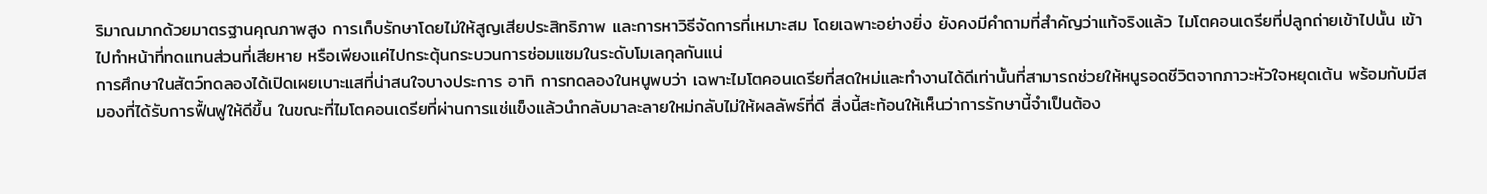ริมาณมากด้วยมาตรฐานคุณภาพสูง การเก็บรักษาโดยไม่ให้สูญเสียประสิทธิภาพ และการหาวิธีจัดการที่เหมาะสม โดยเฉพาะอย่างยิ่ง ยังคงมีคำถามที่สำคัญว่าแท้จริงแล้ว ไมโตคอนเดรียที่ปลูกถ่ายเข้าไปนั้น เข้าไปทำหน้าที่ทดแทนส่วนที่เสียหาย หรือเพียงแค่ไปกระตุ้นกระบวนการซ่อมแซมในระดับโมเลกุลกันแน่
การศึกษาในสัตว์ทดลองได้เปิดเผยเบาะแสที่น่าสนใจบางประการ อาทิ การทดลองในหนูพบว่า เฉพาะไมโตคอนเดรียที่สดใหม่และทำงานได้ดีเท่านั้นที่สามารถช่วยให้หนูรอดชีวิตจากภาวะหัวใจหยุดเต้น พร้อมกับมีสมองที่ได้รับการฟื้นฟูให้ดีขึ้น ในขณะที่ไมโตคอนเดรียที่ผ่านการแช่แข็งแล้วนำกลับมาละลายใหม่กลับไม่ให้ผลลัพธ์ที่ดี สิ่งนี้สะท้อนให้เห็นว่าการรักษานี้จำเป็นต้อง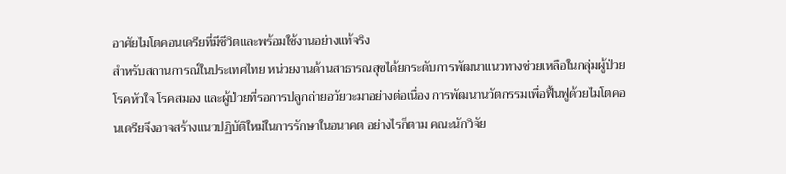อาศัยไมโตคอนเดรียที่มีชีวิตและพร้อมใช้งานอย่างแท้จริง
สำหรับสถานการณ์ในประเทศไทย หน่วยงานด้านสาธารณสุขได้ยกระดับการพัฒนาแนวทางช่วยเหลือในกลุ่มผู้ป่วยโรคหัวใจ โรคสมอง และผู้ป่วยที่รอการปลูกถ่ายอวัยวะมาอย่างต่อเนื่อง การพัฒนานวัตกรรมเพื่อฟื้นฟูด้วยไมโตคอนเดรียจึงอาจสร้างแนวปฏิบัติใหม่ในการรักษาในอนาคต อย่างไรก็ตาม คณะนักวิจัย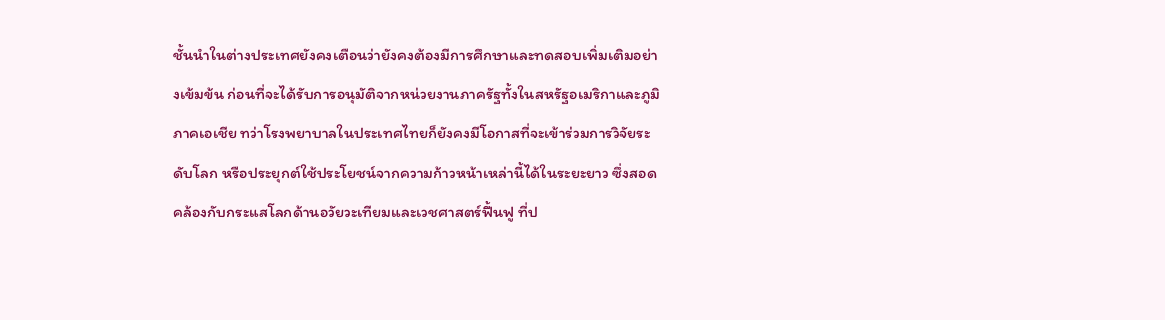ชั้นนำในต่างประเทศยังคงเตือนว่ายังคงต้องมีการศึกษาและทดสอบเพิ่มเติมอย่างเข้มข้น ก่อนที่จะได้รับการอนุมัติจากหน่วยงานภาครัฐทั้งในสหรัฐอเมริกาและภูมิภาคเอเชีย ทว่าโรงพยาบาลในประเทศไทยก็ยังคงมีโอกาสที่จะเข้าร่วมการวิจัยระดับโลก หรือประยุกต์ใช้ประโยชน์จากความก้าวหน้าเหล่านี้ได้ในระยะยาว ซึ่งสอดคล้องกับกระแสโลกด้านอวัยวะเทียมและเวชศาสตร์ฟื้นฟู ที่ป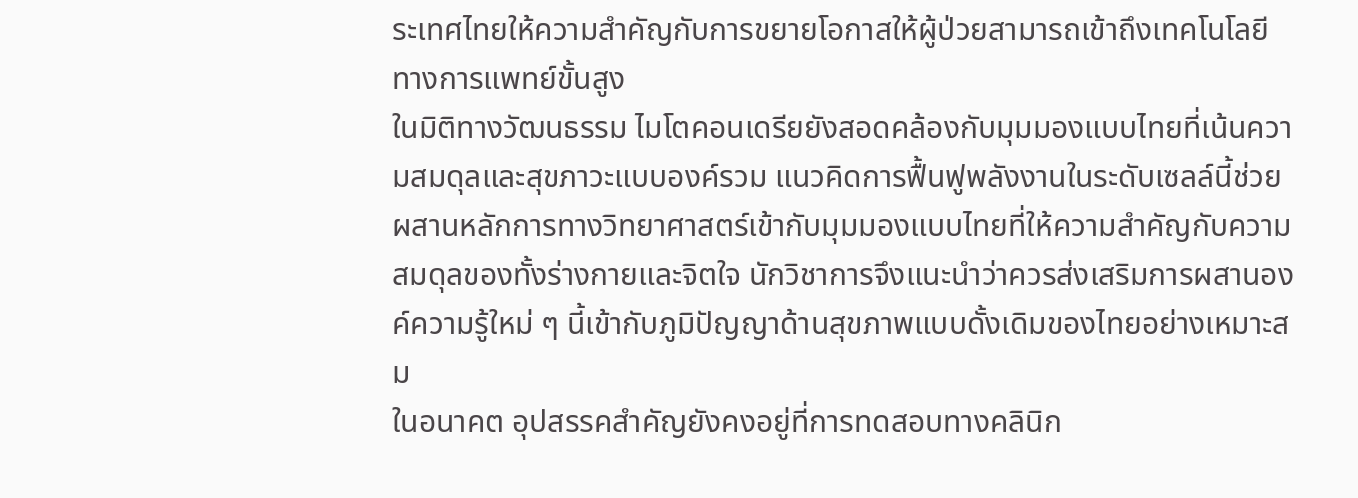ระเทศไทยให้ความสำคัญกับการขยายโอกาสให้ผู้ป่วยสามารถเข้าถึงเทคโนโลยีทางการแพทย์ขั้นสูง
ในมิติทางวัฒนธรรม ไมโตคอนเดรียยังสอดคล้องกับมุมมองแบบไทยที่เน้นความสมดุลและสุขภาวะแบบองค์รวม แนวคิดการฟื้นฟูพลังงานในระดับเซลล์นี้ช่วยผสานหลักการทางวิทยาศาสตร์เข้ากับมุมมองแบบไทยที่ให้ความสำคัญกับความสมดุลของทั้งร่างกายและจิตใจ นักวิชาการจึงแนะนำว่าควรส่งเสริมการผสานองค์ความรู้ใหม่ ๆ นี้เข้ากับภูมิปัญญาด้านสุขภาพแบบดั้งเดิมของไทยอย่างเหมาะสม
ในอนาคต อุปสรรคสำคัญยังคงอยู่ที่การทดสอบทางคลินิก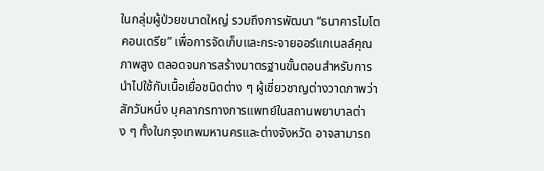ในกลุ่มผู้ป่วยขนาดใหญ่ รวมถึงการพัฒนา “ธนาคารไมโตคอนเดรีย” เพื่อการจัดเก็บและกระจายออร์แกเนลล์คุณภาพสูง ตลอดจนการสร้างมาตรฐานขั้นตอนสำหรับการนำไปใช้กับเนื้อเยื่อชนิดต่าง ๆ ผู้เชี่ยวชาญต่างวาดภาพว่าสักวันหนึ่ง บุคลากรทางการแพทย์ในสถานพยาบาลต่าง ๆ ทั้งในกรุงเทพมหานครและต่างจังหวัด อาจสามารถ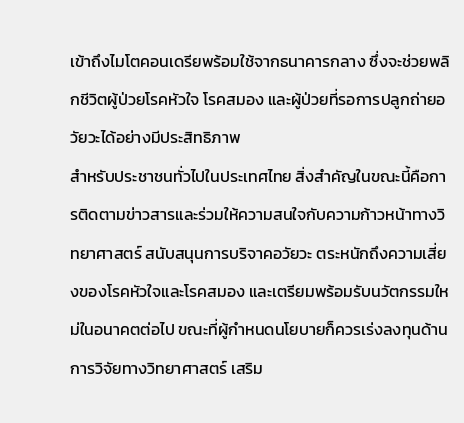เข้าถึงไมโตคอนเดรียพร้อมใช้จากธนาคารกลาง ซึ่งจะช่วยพลิกชีวิตผู้ป่วยโรคหัวใจ โรคสมอง และผู้ป่วยที่รอการปลูกถ่ายอวัยวะได้อย่างมีประสิทธิภาพ
สำหรับประชาชนทั่วไปในประเทศไทย สิ่งสำคัญในขณะนี้คือการติดตามข่าวสารและร่วมให้ความสนใจกับความก้าวหน้าทางวิทยาศาสตร์ สนับสนุนการบริจาคอวัยวะ ตระหนักถึงความเสี่ยงของโรคหัวใจและโรคสมอง และเตรียมพร้อมรับนวัตกรรมใหม่ในอนาคตต่อไป ขณะที่ผู้กำหนดนโยบายก็ควรเร่งลงทุนด้านการวิจัยทางวิทยาศาสตร์ เสริม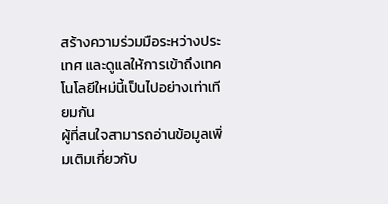สร้างความร่วมมือระหว่างประเทศ และดูแลให้การเข้าถึงเทคโนโลยีใหม่นี้เป็นไปอย่างเท่าเทียมกัน
ผู้ที่สนใจสามารถอ่านข้อมูลเพิ่มเติมเกี่ยวกับ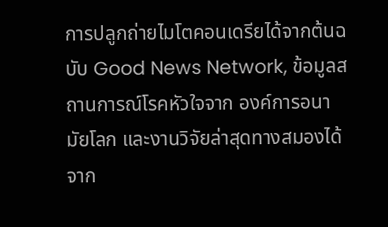การปลูกถ่ายไมโตคอนเดรียได้จากต้นฉบับ Good News Network, ข้อมูลสถานการณ์โรคหัวใจจาก องค์การอนามัยโลก และงานวิจัยล่าสุดทางสมองได้จาก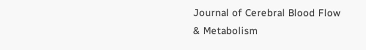Journal of Cerebral Blood Flow & Metabolism